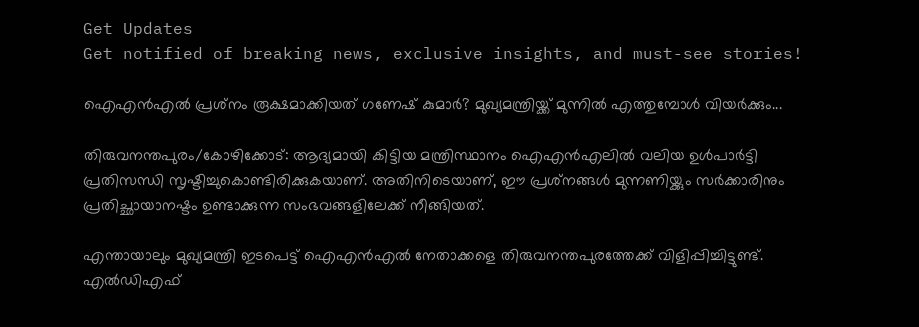Get Updates
Get notified of breaking news, exclusive insights, and must-see stories!

ഐഎന്‍എല്‍ പ്രശ്‌നം രൂക്ഷമാക്കിയത് ഗണേഷ് കുമാര്‍? മുഖ്യമന്ത്രിയ്ക്ക് മുന്നില്‍ എത്തുമ്പോള്‍ വിയര്‍ക്കും...

തിരുവനന്തപുരം/കോഴിക്കോട്: ആദ്യമായി കിട്ടിയ മന്ത്രിസ്ഥാനം ഐഎന്‍എലില്‍ വലിയ ഉള്‍പാര്‍ട്ടി പ്രതിസന്ധി സൃഷ്ടിച്ചുകൊണ്ടിരിക്കുകയാണ്. അതിനിടെയാണ്, ഈ പ്രശ്‌നങ്ങള്‍ മുന്നണിയ്ക്കും സര്‍ക്കാരിനും പ്രതിച്ഛായാനഷ്ടം ഉണ്ടാക്കുന്ന സംഭവങ്ങളിലേക്ക് നീങ്ങിയത്.

എന്തായാലും മുഖ്യമന്ത്രി ഇടപെട്ട് ഐഎന്‍എല്‍ നേതാക്കളെ തിരുവനന്തപുരത്തേക്ക് വിളിപ്പിച്ചിട്ടുണ്ട്. എല്‍ഡിഎഫ്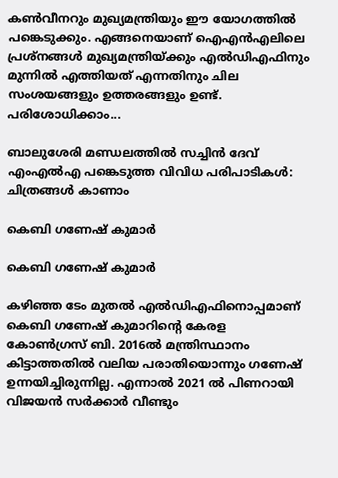കണ്‍വീനറും മുഖ്യമന്ത്രിയും ഈ യോഗത്തില്‍ പങ്കെടുക്കും. എങ്ങനെയാണ് ഐഎന്‍എലിലെ പ്രശ്‌നങ്ങള്‍ മുഖ്യമന്ത്രിയ്ക്കും എല്‍ഡിഎഫിനും മുന്നില്‍ എത്തിയത് എന്നതിനും ചില സംശയങ്ങളും ഉത്തരങ്ങളും ഉണ്ട്. പരിശോധിക്കാം...

ബാലുശേരി മണ്ഡലത്തില്‍ സച്ചിന്‍ ദേവ് എംഎല്‍എ പങ്കെടുത്ത വിവിധ പരിപാടികള്‍: ചിത്രങ്ങള്‍ കാണാം

കെബി ഗണേഷ് കുമാര്‍

കെബി ഗണേഷ് കുമാര്‍

കഴിഞ്ഞ ടേം മുതല്‍ എല്‍ഡിഎഫിനൊപ്പമാണ് കെബി ഗണേഷ് കുമാറിന്റെ കേരള കോണ്‍ഗ്രസ് ബി. 2016ല്‍ മന്ത്രിസ്ഥാനം കിട്ടാത്തതില്‍ വലിയ പരാതിയൊന്നും ഗണേഷ് ഉന്നയിച്ചിരുന്നില്ല. എന്നാല്‍ 2021 ല്‍ പിണറായി വിജയന്‍ സര്‍ക്കാര്‍ വീണ്ടും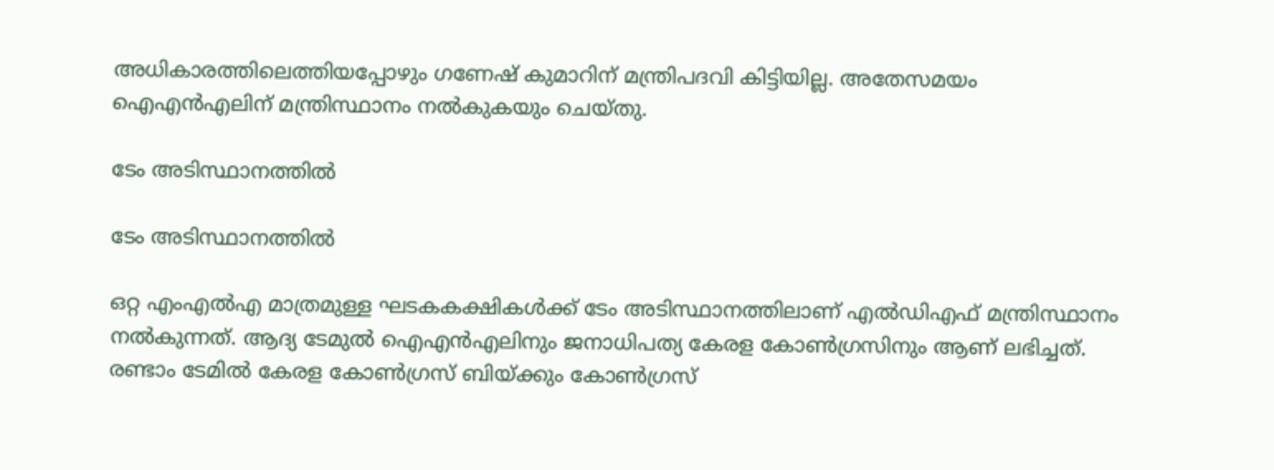അധികാരത്തിലെത്തിയപ്പോഴും ഗണേഷ് കുമാറിന് മന്ത്രിപദവി കിട്ടിയില്ല. അതേസമയം ഐഎന്‍എലിന് മന്ത്രിസ്ഥാനം നല്‍കുകയും ചെയ്തു.

ടേം അടിസ്ഥാനത്തില്‍

ടേം അടിസ്ഥാനത്തില്‍

ഒറ്റ എംഎല്‍എ മാത്രമുള്ള ഘടകകക്ഷികള്‍ക്ക് ടേം അടിസ്ഥാനത്തിലാണ് എല്‍ഡിഎഫ് മന്ത്രിസ്ഥാനം നല്‍കുന്നത്. ആദ്യ ടേമുല്‍ ഐഎന്‍എലിനും ജനാധിപത്യ കേരള കോണ്‍ഗ്രസിനും ആണ് ലഭിച്ചത്. രണ്ടാം ടേമില്‍ കേരള കോണ്‍ഗ്രസ് ബിയ്ക്കും കോണ്‍ഗ്രസ്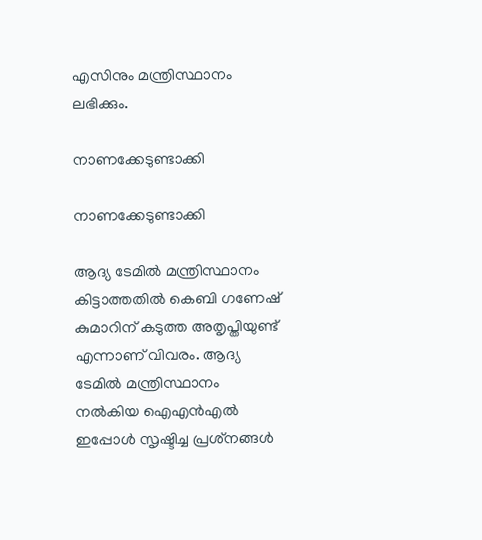എസിനും മന്ത്രിസ്ഥാനം ലഭിക്കും.

നാണക്കേടുണ്ടാക്കി

നാണക്കേടുണ്ടാക്കി

ആദ്യ ടേമില്‍ മന്ത്രിസ്ഥാനം കിട്ടാത്തതില്‍ കെബി ഗണേഷ് കുമാറിന് കടുത്ത അതൃപ്തിയുണ്ട് എന്നാണ് വിവരം. ആദ്യ ടേമില്‍ മന്ത്രിസ്ഥാനം നല്‍കിയ ഐഎന്‍എല്‍ ഇപ്പോള്‍ സൃഷ്ടിച്ച പ്രശ്‌നങ്ങള്‍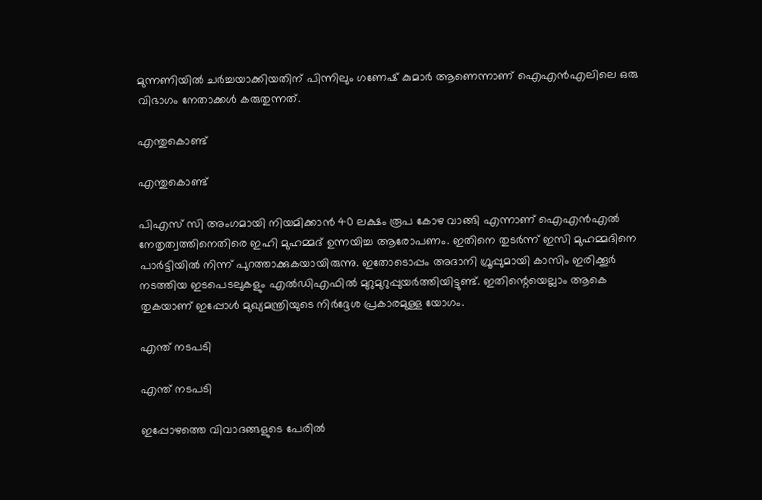മുന്നണിയില്‍ ചര്‍ച്ചയാക്കിയതിന് പിന്നിലും ഗണേഷ് കുമാര്‍ ആണെന്നാണ് ഐഎന്‍എലിലെ ഒരു വിഭാഗം നേതാക്കള്‍ കരുതുന്നത്.

എന്തുകൊണ്ട്

എന്തുകൊണ്ട്

പിഎസ് സി അംഗമായി നിയമിക്കാന്‍ 40 ലക്ഷം രൂപ കോഴ വാങ്ങി എന്നാണ് ഐഎന്‍എല്‍ നേതൃത്വത്തിനെതിരെ ഇഹി മുഹമ്മദ് ഉന്നയിച്ച ആരോപണം. ഇതിനെ തുടര്‍ന്ന് ഇസി മുഹമ്മദിനെ പാര്‍ട്ടിയില്‍ നിന്ന് പുറത്താക്കുകയായിരുന്നു. ഇതോടൊപ്പം അദാനി ഗ്രൂപ്പുമായി കാസിം ഇരിക്കൂര്‍ നടത്തിയ ഇടപെടലുകളും എല്‍ഡിഎഫില്‍ മുറുമുറുപ്പുയര്‍ത്തിയിട്ടുണ്ട്. ഇതിന്റെയെല്ലാം ആകെ തുകയാണ് ഇപ്പോള്‍ മുഖ്യമന്ത്രിയുടെ നിര്‍ദ്ദേശ പ്രകാരമുള്ള യോഗം.

എന്ത് നടപടി

എന്ത് നടപടി

ഇപ്പോഴത്തെ വിവാദങ്ങളുടെ പേരില്‍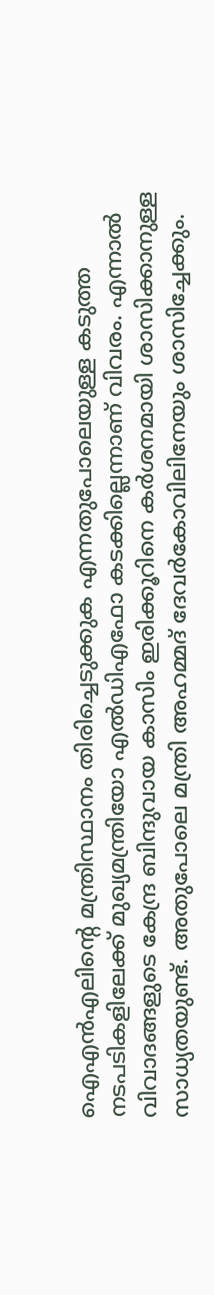ഐഎന്‍എലിന്റെ മന്ത്രിസ്ഥാനം തിരിച്ചെടുക്കുക എന്നതുപോലെയുള്ള കടുത്ത നടപടികളിലേക്ക് മുഖ്യമന്ത്രിയോ എല്‍ഡിഎഫോ കടക്കില്ലെന്നാണ് വിവരം. എന്നാല്‍ വിവാദങ്ങളുടെ കേന്ദ്ര ബിന്ദുവായ കാസിം ഇരിക്കൂറിനെ കര്‍ശനമായി ശാസിക്കാനുള്ള സാധ്യതയുണ്ട്. അതുപോലെ മന്ത്രി അഹമ്മദ് ദേവര്‍കോവിലിനേയും ശാസിച്ചേക്കും.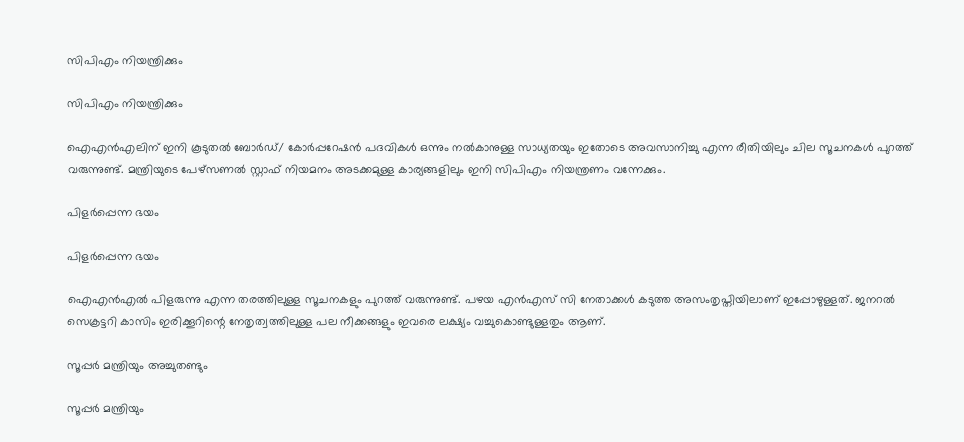സിപിഎം നിയന്ത്രിക്കും

സിപിഎം നിയന്ത്രിക്കും

ഐഎന്‍എലിന് ഇനി കൂടുതല്‍ ബോര്‍ഡ്/ കോര്‍പ്പറേഷന്‍ പദവികള്‍ ഒന്നും നല്‍കാനുള്ള സാധ്യതയും ഇതോടെ അവസാനിച്ചു എന്ന രീതിയിലും ചില സൂചനകള്‍ പുറത്ത് വരുന്നുണ്ട്. മന്ത്രിയുടെ പേഴ്‌സണല്‍ സ്റ്റാഫ് നിയമനം അടക്കമുള്ള കാര്യങ്ങളിലും ഇനി സിപിഎം നിയന്ത്രണം വന്നേക്കും.

പിളര്‍പ്പെന്ന ഭയം

പിളര്‍പ്പെന്ന ഭയം

ഐഎന്‍എല്‍ പിളരുന്നു എന്ന തരത്തിലുള്ള സൂചനകളും പുറത്ത് വരുന്നുണ്ട്. പഴയ എന്‍എസ് സി നേതാക്കള്‍ കടുത്ത അസംതൃപ്തിയിലാണ് ഇപ്പോഴുള്ളത്. ജനറല്‍ സെക്രട്ടറി കാസിം ഇരിക്കൂറിന്റെ നേതൃത്വത്തിലുള്ള പല നീക്കങ്ങളും ഇവരെ ലക്ഷ്യം വച്ചുകൊണ്ടുള്ളതും ആണ്.

സൂപ്പര്‍ മന്ത്രിയും അച്ചുതണ്ടും

സൂപ്പര്‍ മന്ത്രിയും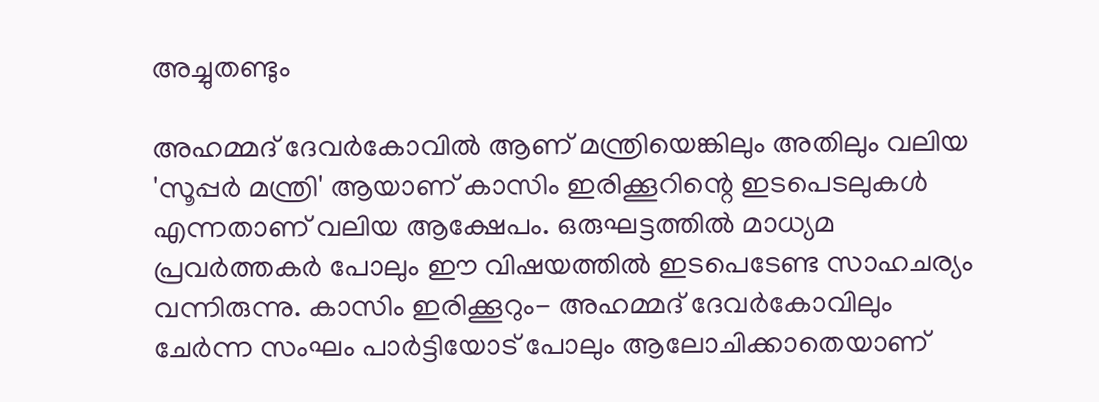അച്ചുതണ്ടും

അഹമ്മദ് ദേവര്‍കോവില്‍ ആണ് മന്ത്രിയെങ്കിലും അതിലും വലിയ 'സൂപ്പര്‍ മന്ത്രി' ആയാണ് കാസിം ഇരിക്കൂറിന്റെ ഇടപെടലുകള്‍ എന്നതാണ് വലിയ ആക്ഷേപം. ഒരുഘട്ടത്തില്‍ മാധ്യമ പ്രവര്‍ത്തകര്‍ പോലും ഈ വിഷയത്തില്‍ ഇടപെടേണ്ട സാഹചര്യം വന്നിരുന്നു. കാസിം ഇരിക്കൂറും- അഹമ്മദ് ദേവര്‍കോവിലും ചേര്‍ന്ന സംഘം പാര്‍ട്ടിയോട് പോലും ആലോചിക്കാതെയാണ്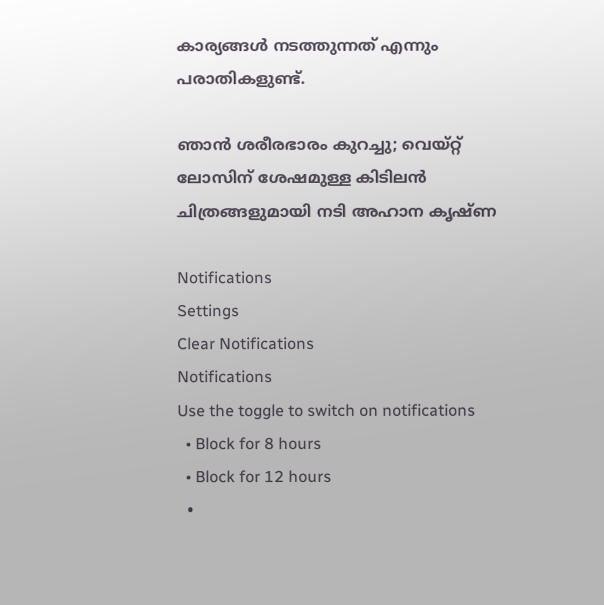കാര്യങ്ങള്‍ നടത്തുന്നത് എന്നും പരാതികളുണ്ട്.

ഞാന്‍ ശരീരഭാരം കുറച്ചു; വെയ്റ്റ് ലോസിന് ശേഷമുള്ള കിടിലന്‍ ചിത്രങ്ങളുമായി നടി അഹാന കൃഷ്ണ

Notifications
Settings
Clear Notifications
Notifications
Use the toggle to switch on notifications
  • Block for 8 hours
  • Block for 12 hours
  •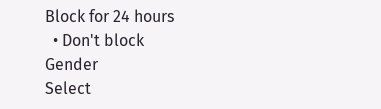Block for 24 hours
  • Don't block
Gender
Select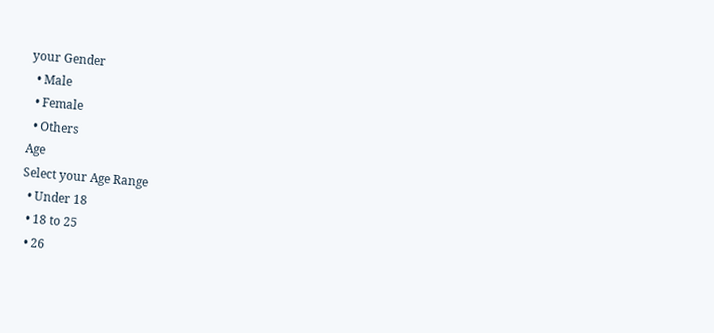your Gender
  • Male
  • Female
  • Others
Age
Select your Age Range
  • Under 18
  • 18 to 25
  • 26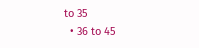to 35
  • 36 to 45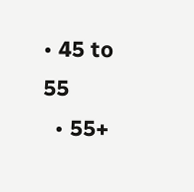• 45 to 55
  • 55+